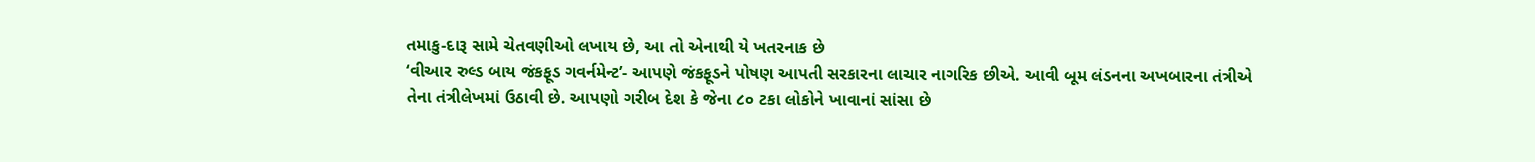તમાકુ-દારૂ સામે ચેતવણીઓ લખાય છે, આ તો એનાથી યે ખતરનાક છે
‘વીઆર રુલ્ડ બાય જંકફૂડ ગવર્નમેન્ટ’- આપણે જંકફૂડને પોષણ આપતી સરકારના લાચાર નાગરિક છીએ. આવી બૂમ લંડનના અખબારના તંત્રીએ તેના તંત્રીલેખમાં ઉઠાવી છે. આપણો ગરીબ દેશ કે જેના ૮૦ ટકા લોકોને ખાવાનાં સાંસા છે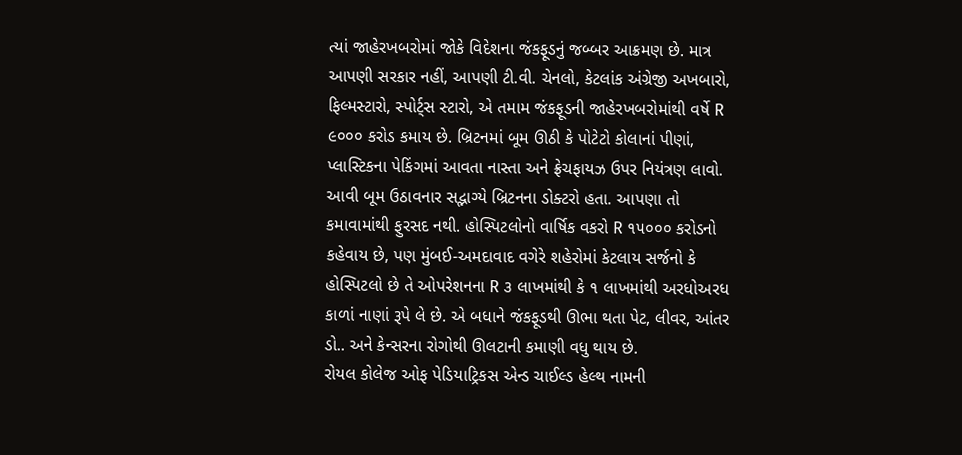ત્યાં જાહેરખબરોમાં જોકે વિદેશના જંકફૂડનું જબ્બર આક્રમણ છે. માત્ર આપણી સરકાર નહીં, આપણી ટી.વી. ચેનલો, કેટલાંક અંગ્રેજી અખબારો, ફિલ્મસ્ટારો, સ્પોર્ટ્સ સ્ટારો, એ તમામ જંકફૂડની જાહેરખબરોમાંથી વર્ષે R ૯૦૦૦ કરોડ કમાય છે. બ્રિટનમાં બૂમ ઊઠી કે પોટેટો કોલાનાં પીણાં, પ્લાસ્ટિકના પેકિંગમાં આવતા નાસ્તા અને ફ્રેચફાયઝ ઉપર નિયંત્રણ લાવો.
આવી બૂમ ઉઠાવનાર સદ્ભાગ્યે બ્રિટનના ડોક્ટરો હતા. આપણા તો કમાવામાંથી ફુરસદ નથી. હોસ્પિટલોનો વાર્ષિક વકરો R ૧૫૦૦૦ કરોડનો કહેવાય છે, પણ મુંબઈ-અમદાવાદ વગેરે શહેરોમાં કેટલાય સર્જનો કે હોસ્પિટલો છે તે ઓપરેશનના R ૩ લાખમાંથી કે ૧ લાખમાંથી અરધોઅરધ કાળાં નાણાં રૂપે લે છે. એ બધાને જંકફૂડથી ઊભા થતા પેટ, લીવર, આંતર ડો.. અને કેન્સરના રોગોથી ઊલટાની કમાણી વધુ થાય છે.
રોયલ કોલેજ ઓફ પેડિયાટ્રિકસ એન્ડ ચાઈલ્ડ હેલ્થ નામની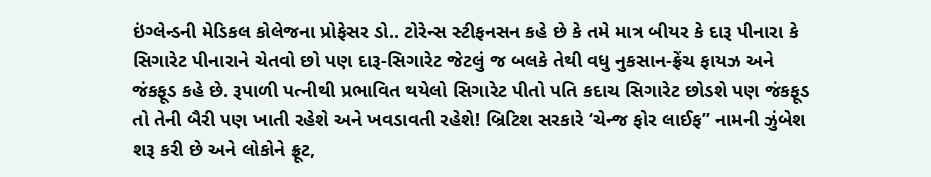ઇંગ્લેન્ડની મેડિકલ કોલેજના પ્રોફેસર ડો.. ટોરેન્સ સ્ટીફનસન કહે છે કે તમે માત્ર બીયર કે દારૂ પીનારા કે સિગારેટ પીનારાને ચેતવો છો પણ દારૂ-સિગારેટ જેટલું જ બલકે તેથી વધુ નુકસાન-ફ્રેંચ ફાયઝ અને જંકફૂડ કહે છે. રૂપાળી પત્નીથી પ્રભાવિત થયેલો સિગારેટ પીતો પતિ કદાચ સિગારેટ છોડશે પણ જંકફૂડ તો તેની બૈરી પણ ખાતી રહેશે અને ખવડાવતી રહેશે! બ્રિટિશ સરકારે ‘ચેન્જ ફોર લાઈફ’’ નામની ઝુંબેશ શરૂ કરી છે અને લોકોને ફ્રૂટ,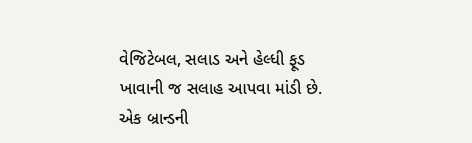વેજિટેબલ, સલાડ અને હેલ્ધી ફૂડ ખાવાની જ સલાહ આપવા માંડી છે.
એક બ્રાન્ડની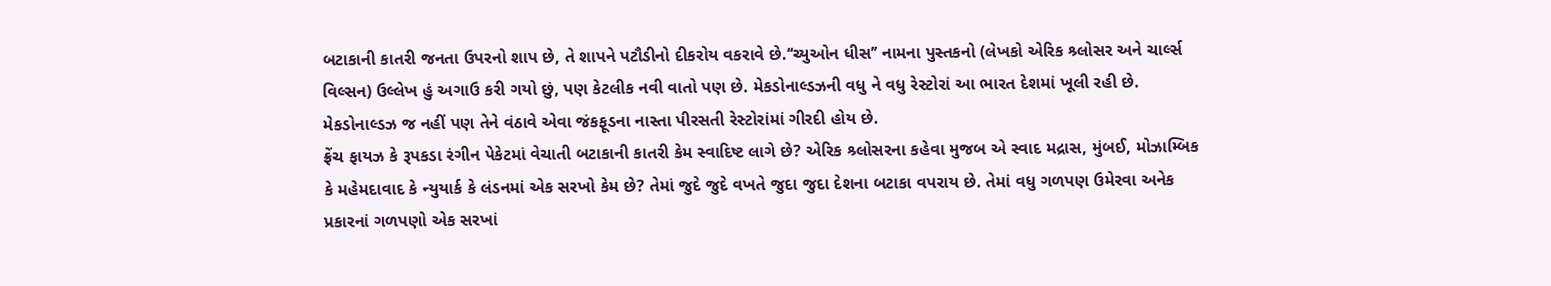બટાકાની કાતરી જનતા ઉપરનો શાપ છે, તે શાપને પટૌડીનો દીકરોય વકરાવે છે.‘‘ચ્યુઓન ધીસ’’ નામના પુસ્તકનો (લેખકો એરિક શ્ર્લોસર અને ચાર્લ્સ વિલ્સન) ઉલ્લેખ હું અગાઉ કરી ગયો છું, પણ કેટલીક નવી વાતો પણ છે. મેકડોનાલ્ડઝની વધુ ને વધુ રેસ્ટોરાં આ ભારત દેશમાં ખૂલી રહી છે. મેકડોનાલ્ડઝ જ નહીં પણ તેને વંઠાવે એવા જંકફૂડના નાસ્તા પીરસતી રેસ્ટોરાંમાં ગીરદી હોય છે.
ફ્રેંચ ફાયઝ કે રૂપકડા રંગીન પેકેટમાં વેચાતી બટાકાની કાતરી કેમ સ્વાદિષ્ટ લાગે છે? એરિક શ્ર્લોસરના કહેવા મુજબ એ સ્વાદ મદ્રાસ, મુંબઈ, મોઝામ્બિક કે મહેમદાવાદ કે ન્યુયાર્ક કે લંડનમાં એક સરખો કેમ છે? તેમાં જુદે જુદે વખતે જુદા જુદા દેશના બટાકા વપરાય છે. તેમાં વધુ ગળપણ ઉમેરવા અનેક પ્રકારનાં ગળપણો એક સરખાં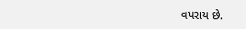વપરાય છે.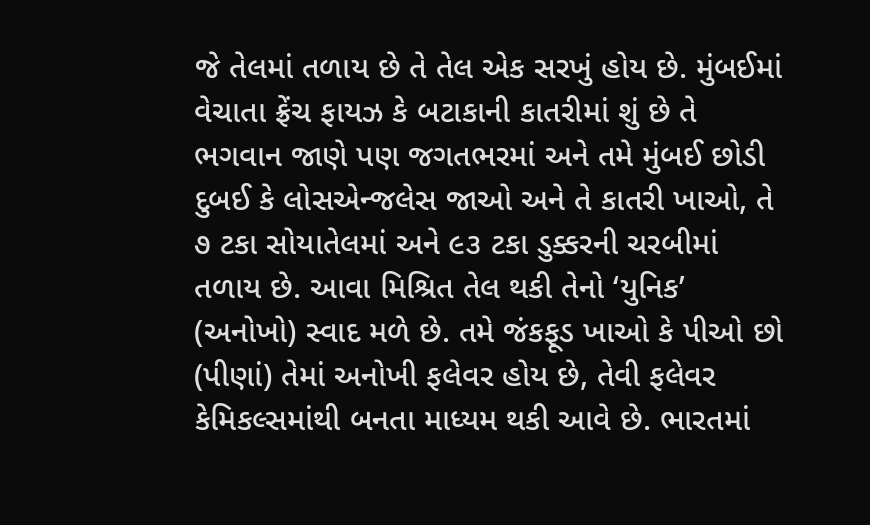જે તેલમાં તળાય છે તે તેલ એક સરખું હોય છે. મુંબઈમાં વેચાતા ફ્રેંચ ફાયઝ કે બટાકાની કાતરીમાં શું છે તે ભગવાન જાણે પણ જગતભરમાં અને તમે મુંબઈ છોડી દુબઈ કે લોસએન્જલેસ જાઓ અને તે કાતરી ખાઓ, તે ૭ ટકા સોયાતેલમાં અને ૯૩ ટકા ડુક્કરની ચરબીમાં તળાય છે. આવા મિશ્રિત તેલ થકી તેનો ‘યુનિક’ (અનોખો) સ્વાદ મળે છે. તમે જંકફૂડ ખાઓ કે પીઓ છો (પીણાં) તેમાં અનોખી ફલેવર હોય છે, તેવી ફલેવર કેમિકલ્સમાંથી બનતા માધ્યમ થકી આવે છે. ભારતમાં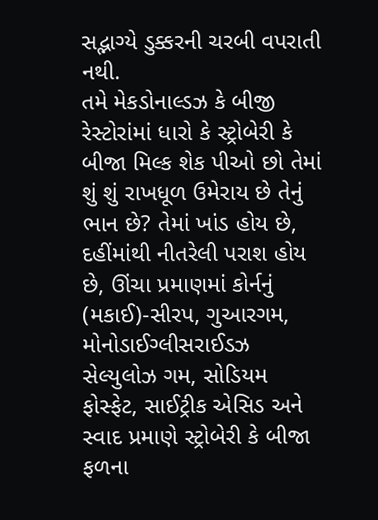સદ્ભાગ્યે ડુક્કરની ચરબી વપરાતી નથી.
તમે મેકડોનાલ્ડઝ કે બીજી રેસ્ટોરાંમાં ધારો કે સ્ટ્રોબેરી કે બીજા મિલ્ક શેક પીઓ છો તેમાં શું શું રાખધૂળ ઉમેરાય છે તેનું ભાન છે? તેમાં ખાંડ હોય છે, દહીંમાંથી નીતરેલી પરાશ હોય છે, ઊંચા પ્રમાણમાં કોર્નનું (મકાઈ)-સીરપ, ગુઆરગમ, મોનોડાઈગ્લીસરાઈડઝ સેલ્યુલોઝ ગમ, સોડિયમ ફોસ્ફેટ, સાઈટ્રીક એસિડ અને સ્વાદ પ્રમાણે સ્ટ્રોબેરી કે બીજા ફળના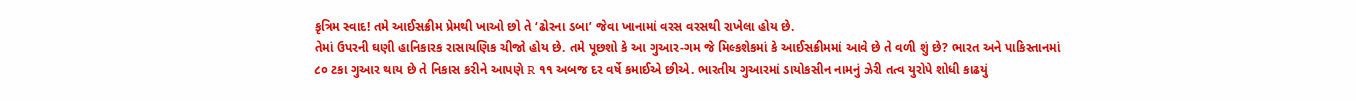કૃત્રિમ સ્વાદ! તમે આઈસક્રીમ પ્રેમથી ખાઓ છો તે ‘ઢોરના ડબા’ જેવા ખાનામાં વરસ વરસથી રાખેલા હોય છે.
તેમાં ઉપરની ઘણી હાનિકારક રાસાયણિક ચીજો હોય છે. તમે પૂછશો કે આ ગુઆર-ગમ જે મિલ્કશેકમાં કે આઈસક્રીમમાં આવે છે તે વળી શું છે? ભારત અને પાકિસ્તાનમાં ૮૦ ટકા ગુઆર થાય છે તે નિકાસ કરીને આપણે R ૧૧ અબજ દર વર્ષે કમાઈએ છીએ. ભારતીય ગુઆરમાં ડાયોકસીન નામનું ઝેરી તત્વ યુરોપે શોધી કાઢયું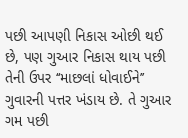પછી આપણી નિકાસ ઓછી થઈ છે, પણ ગુઆર નિકાસ થાય પછી તેની ઉપર ‘‘માછલાં ધોવાઈને’’ ગુવારની પત્તર ખંડાય છે. તે ગુઆર ગમ પછી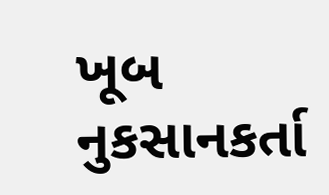ખૂબ નુકસાનકર્તા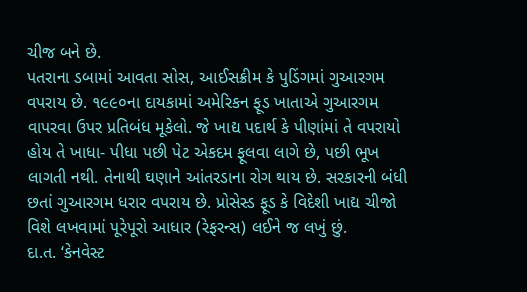ચીજ બને છે.
પતરાના ડબામાં આવતા સોસ, આઈસક્રીમ કે પુડિંગમાં ગુઆરગમ વપરાય છે. ૧૯૯૦ના દાયકામાં અમેરિકન ફૂડ ખાતાએ ગુઆરગમ વાપરવા ઉપર પ્રતિબંધ મૂકેલો. જે ખાદ્ય પદાર્થ કે પીણાંમાં તે વપરાયો હોય તે ખાધા- પીધા પછી પેટ એકદમ ફૂલવા લાગે છે, પછી ભૂખ લાગતી નથી. તેનાથી ઘણાને આંતરડાના રોગ થાય છે. સરકારની બંધી છતાં ગુઆરગમ ધરાર વપરાય છે. પ્રોસેસ્ડ ફૂડ કે વિદેશી ખાદ્ય ચીજો વિશે લખવામાં પૂરેપૂરો આધાર (રેફરન્સ) લઈને જ લખું છું.
દા.ત. ‘કેનવેસ્ટ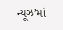ન્યૂઝ’માં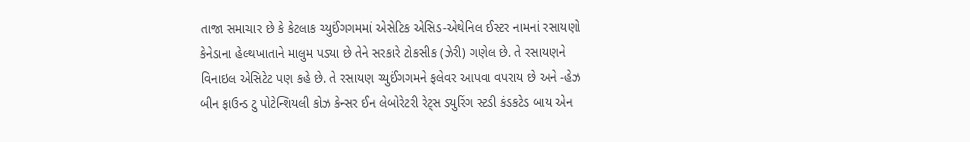તાજા સમાચાર છે કે કેટલાક ચ્યુઈંગગમમાં એસેટિક એસિડ-એથેનિલ ઈસ્ટર નામનાં રસાયણો કેનેડાના હેલ્થખાતાને માલુમ પડ્યા છે તેને સરકારે ટોકસીક (ઝેરી) ગણેલ છે. તે રસાયણને વિનાઇલ એસિટેટ પણ કહે છે. તે રસાયણ ચ્યુઈંગગમને ફલેવર આપવા વપરાય છે અને -હેઝ બીન ફાઉન્ડ ટુ પોટેન્શિયલી કોઝ કેન્સર ઈન લેબોરેટરી રેટ્સ ડ્યુરિંગ સ્ટડી કંડકટેડ બાય એન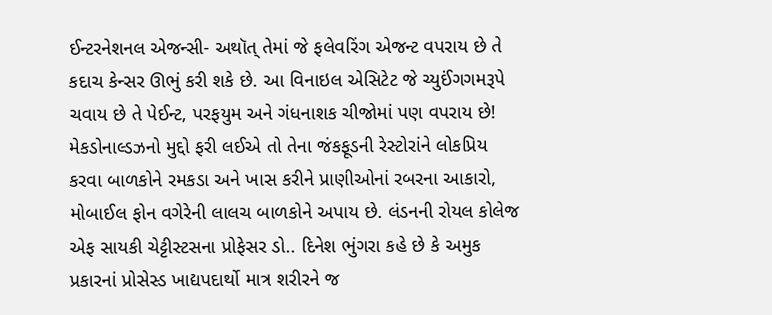ઈન્ટરનેશનલ એજન્સી- અથૉત્ તેમાં જે ફલેવરિંગ એજન્ટ વપરાય છે તે કદાચ કેન્સર ઊભું કરી શકે છે. આ વિનાઇલ એસિટેટ જે ચ્યુઈંગગમરૂપે ચવાય છે તે પેઈન્ટ, પરફયુમ અને ગંધનાશક ચીજોમાં પણ વપરાય છે!
મેકડોનાલ્ડઝનો મુદ્દો ફરી લઈએ તો તેના જંકફૂડની રેસ્ટોરાંને લોકપ્રિય કરવા બાળકોને રમકડા અને ખાસ કરીને પ્રાણીઓનાં રબરના આકારો, મોબાઈલ ફોન વગેરેની લાલચ બાળકોને અપાય છે. લંડનની રોયલ કોલેજ એફ સાયકી ચેટ્ટીસ્ટસના પ્રોફેસર ડો.. દિનેશ ભુંગરા કહે છે કે અમુક પ્રકારનાં પ્રોસેસ્ડ ખાદ્યપદાર્થો માત્ર શરીરને જ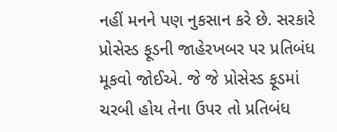નહીં મનને પણ નુકસાન કરે છે. સરકારે પ્રોસેસ્ડ ફૂડની જાહેરખબર પર પ્રતિબંધ મૂકવો જોઈએ. જે જે પ્રોસેસ્ડ ફૂડમાં ચરબી હોય તેના ઉપર તો પ્રતિબંધ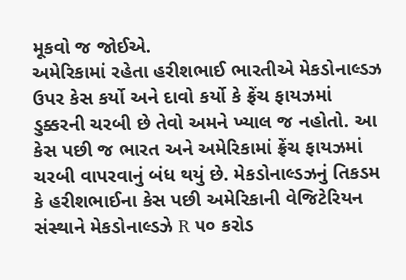મૂકવો જ જોઈએ.
અમેરિકામાં રહેતા હરીશભાઈ ભારતીએ મેકડોનાલ્ડઝ ઉપર કેસ કર્યો અને દાવો કર્યો કે ફ્રેંચ ફાયઝમાં ડુક્કરની ચરબી છે તેવો અમને ખ્યાલ જ નહોતો. આ કેસ પછી જ ભારત અને અમેરિકામાં ફ્રેંચ ફાયઝમાં ચરબી વાપરવાનું બંધ થયું છે. મેકડોનાલ્ડઝનું તિકડમ કે હરીશભાઈના કેસ પછી અમેરિકાની વેજિટેરિયન સંસ્થાને મેકડોનાલ્ડઝે R ૫૦ કરોડ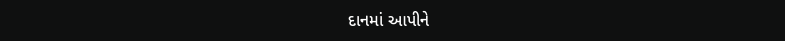દાનમાં આપીને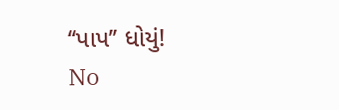‘‘પાપ’’ ધોયું!
No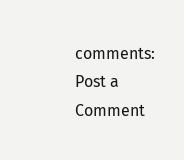comments:
Post a Comment